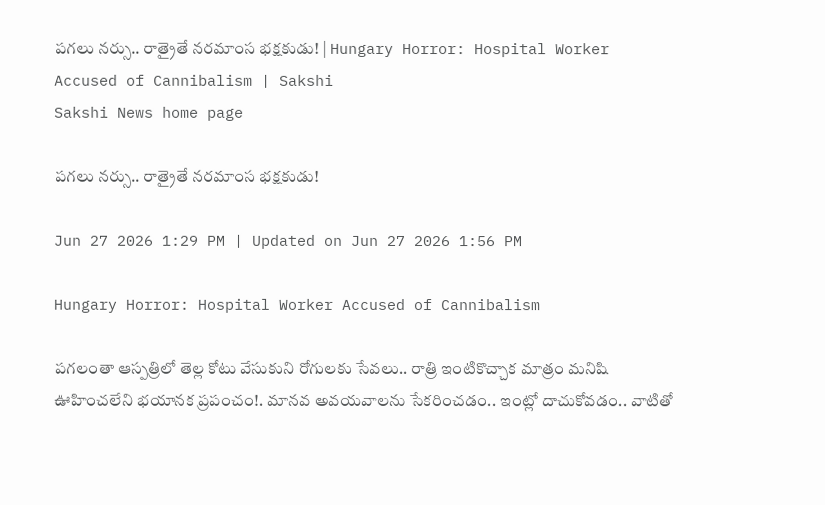పగలు నర్సు.. రాత్రైతే నరమాంస భక్షకుడు! | Hungary Horror: Hospital Worker Accused of Cannibalism | Sakshi
Sakshi News home page

పగలు నర్సు.. రాత్రైతే నరమాంస భక్షకుడు!

Jun 27 2026 1:29 PM | Updated on Jun 27 2026 1:56 PM

Hungary Horror: Hospital Worker Accused of Cannibalism

పగలంతా ఆస్పత్రిలో తెల్ల కోటు వేసుకుని రోగులకు సేవలు.. రాత్రి ఇంటికొచ్చాక మాత్రం మనిషి ఊహించలేని భయానక ప్రపంచం!. మానవ అవయవాలను సేకరించడం.. ఇంట్లో దాచుకోవడం.. వాటితో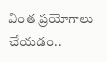వింత ప్రయోగాలు చేయడం..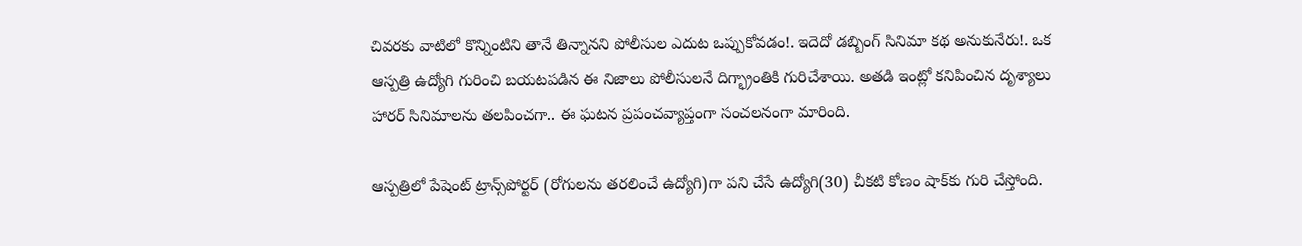చివరకు వాటిలో కొన్నింటిని తానే తిన్నానని పోలీసుల ఎదుట ఒప్పుకోవడం!. ఇదెదో డబ్బింగ్‌ సినిమా కథ అనుకునేరు!. ఒక ఆస్పత్రి ఉద్యోగి గురించి బయటపడిన ఈ నిజాలు పోలీసులనే దిగ్భ్రాంతికి గురిచేశాయి. అతడి ఇంట్లో కనిపించిన దృశ్యాలు హారర్‌ సినిమాలను తలపించగా.. ఈ ఘటన ప్రపంచవ్యాప్తంగా సంచలనంగా మారింది.

ఆస్పత్రిలో పేషెంట్‌ ట్రాన్స్‌పోర్టర్‌ (రోగులను తరలించే ఉద్యోగి)గా పని చేసే ఉద్యోగి(30) చీకటి కోణం షాక్‌కు గురి చేస్తోంది.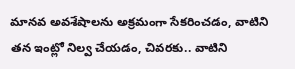మానవ అవశేషాలను అక్రమంగా సేకరించడం, వాటిని తన ఇంట్లో నిల్వ చేయడం, చివరకు.. వాటిని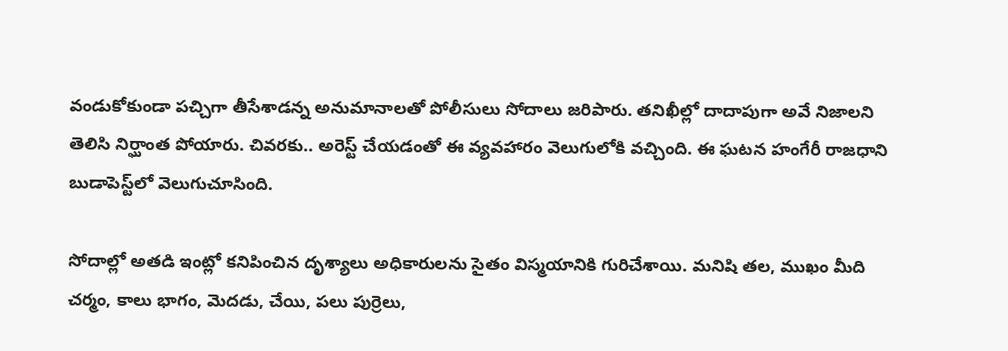వండుకోకుండా పచ్చిగా తీసేశాడన్న అనుమానాలతో పోలీసులు సోదాలు జరిపారు. తనిఖీల్లో దాదాపుగా అవే నిజాలని తెలిసి నిర్ఘాంత పోయారు. చివరకు.. అరెస్ట్‌ చేయడంతో ఈ వ్యవహారం వెలుగులోకి వచ్చింది. ఈ ఘటన హంగేరీ రాజధాని బుడాపెస్ట్‌లో వెలుగుచూసింది.

సోదాల్లో అతడి ఇంట్లో కనిపించిన దృశ్యాలు అధికారులను సైతం విస్మయానికి గురిచేశాయి. మనిషి తల, ముఖం మీది చర్మం, కాలు భాగం, మెదడు, చేయి, పలు పుర్రెలు,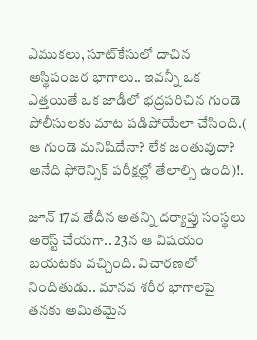ఎముకలు, సూట్‌కేసులో దాచిన అస్థిపంజర భాగాలు.. ఇవన్నీ ఒక ఎత్తయితే ఒక జాడీలో భద్రపరిచిన గుండె పోలీసులకు మాట పడిపోయేలా చేసింది.( ఆ గుండె మనిషిదేనా? లేక జంతువుదా? అనేది ఫోరెన్సిక్ పరీక్షల్లో తేలాల్సి ఉంది)!.

జూన్‌ 17వ తేదీన అతన్ని దర్యాప్తు సంస్థలు అరెస్ట్‌ చేయగా.. 23న ఆ విషయం బయటకు వచ్చింది. విచారణలో నిందితుడు.. మానవ శరీర భాగాలపై తనకు అమితమైన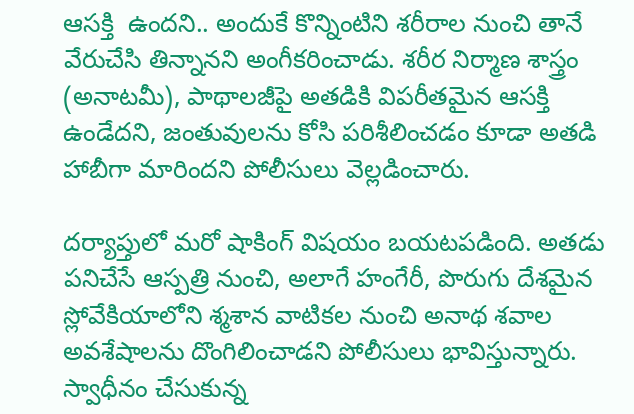ఆసక్తి  ఉందని.. అందుకే కొన్నింటిని శరీరాల నుంచి తానే వేరుచేసి తిన్నానని అంగీకరించాడు. శరీర నిర్మాణ శాస్త్రం (అనాటమీ), పాథాలజీపై అతడికి విపరీతమైన ఆసక్తి ఉండేదని, జంతువులను కోసి పరిశీలించడం కూడా అతడి హాబీగా మారిందని పోలీసులు వెల్లడించారు.

దర్యాప్తులో మరో షాకింగ్ విషయం బయటపడింది. అతడు పనిచేసే ఆస్పత్రి నుంచి, అలాగే హంగేరీ, పొరుగు దేశమైన స్లోవేకియాలోని శ్మశాన వాటికల నుంచి అనాథ శవాల అవశేషాలను దొంగిలించాడని పోలీసులు భావిస్తున్నారు. స్వాధీనం చేసుకున్న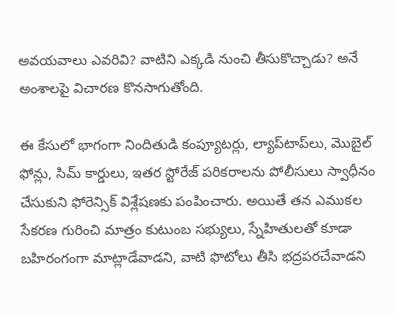అవయవాలు ఎవరివి? వాటిని ఎక్కడి నుంచి తీసుకొచ్చాడు? అనే అంశాలపై విచారణ కొనసాగుతోంది.

ఈ కేసులో భాగంగా నిందితుడి కంప్యూటర్లు, ల్యాప్‌టాప్‌లు, మొబైల్ ఫోన్లు, సిమ్ కార్డులు, ఇతర స్టోరేజ్ పరికరాలను పోలీసులు స్వాధీనం చేసుకుని ఫోరెన్సిక్ విశ్లేషణకు పంపించారు. అయితే తన ఎముకల సేకరణ గురించి మాత్రం కుటుంబ సభ్యులు, స్నేహితులతో కూడా బహిరంగంగా మాట్లాడేవాడని, వాటి ఫొటోలు తీసి భద్రపరచేవాడని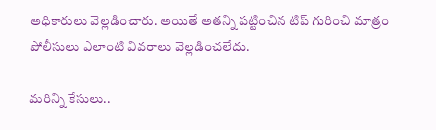అధికారులు వెల్లడించారు. అయితే అతన్ని పట్టించిన టిప్‌ గురించి మాత్రం పోలీసులు ఎలాంటి వివరాలు వెల్లడించలేదు.

మరిన్ని కేసులు..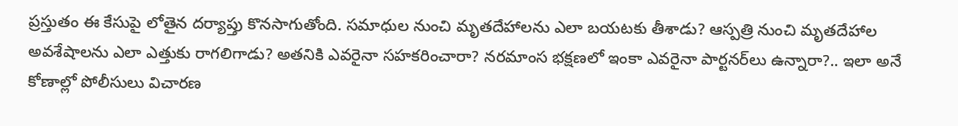ప్రస్తుతం ఈ కేసుపై లోతైన దర్యాప్తు కొనసాగుతోంది. సమాధుల నుంచి మృతదేహాలను ఎలా బయటకు తీశాడు? ఆస్పత్రి నుంచి మృతదేహాల అవశేషాలను ఎలా ఎత్తుకు రాగలిగాడు? అతనికి ఎవరైనా సహకరించారా? నరమాంస భక్షణలో ఇంకా ఎవరైనా పార్టనర్‌లు ఉన్నారా?.. ఇలా అనే కోణాల్లో పోలీసులు విచారణ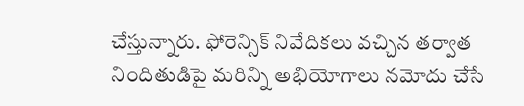చేస్తున్నారు. ఫోరెన్సిక్ నివేదికలు వచ్చిన తర్వాత నిందితుడిపై మరిన్ని అభియోగాలు నమోదు చేసే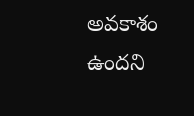అవకాశం ఉందని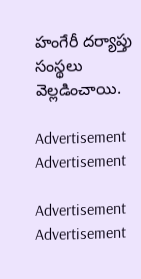హంగేరీ దర్యాప్తు సంస్థలు వెల్లడించాయి.

Advertisement
Advertisement

Advertisement
Advertisement